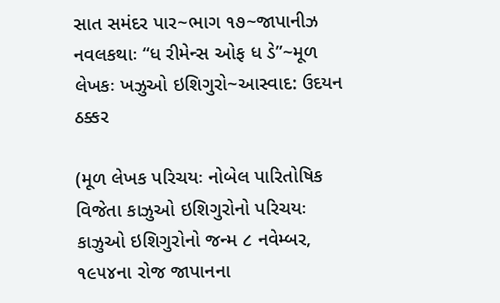સાત સમંદર પાર~ભાગ ૧૭~જાપાનીઝ નવલકથાઃ “ધ રીમેન્સ ઓફ ધ ડે”~મૂળ લેખકઃ ખઝુઓ ઇશિગુરો~આસ્વાદ: ઉદયન ઠક્કર

(મૂળ લેખક પરિચયઃ નોબેલ પારિતોષિક વિજેતા કાઝુઓ ઇશિગુરોનો પરિચયઃ કાઝુઓ ઇશિગુરોનો જન્મ ૮ નવેમ્બર, ૧૯૫૪ના રોજ જાપાનના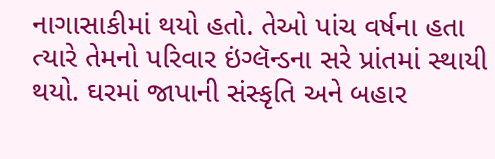નાગાસાકીમાં થયો હતો. તેઓ પાંચ વર્ષના હતા ત્યારે તેમનો પરિવાર ઇંગ્લૅન્ડના સરે પ્રાંતમાં સ્થાયી થયો. ઘરમાં જાપાની સંસ્કૃતિ અને બહાર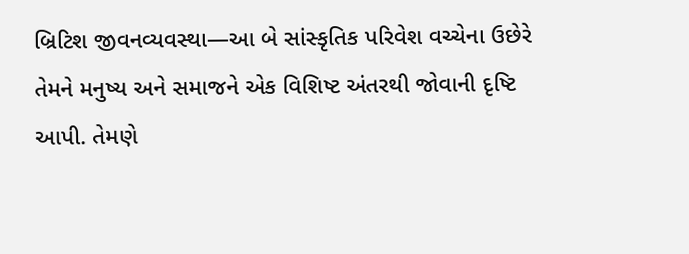બ્રિટિશ જીવનવ્યવસ્થા—આ બે સાંસ્કૃતિક પરિવેશ વચ્ચેના ઉછેરે તેમને મનુષ્ય અને સમાજને એક વિશિષ્ટ અંતરથી જોવાની દૃષ્ટિ આપી. તેમણે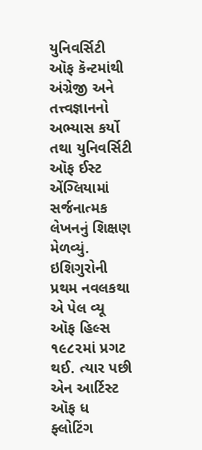યુનિવર્સિટી ઑફ કૅન્ટમાંથી અંગ્રેજી અને તત્ત્વજ્ઞાનનો અભ્યાસ કર્યો તથા યુનિવર્સિટી ઑફ ઈસ્ટ એંગ્લિયામાં સર્જનાત્મક લેખનનું શિક્ષણ મેળવ્યું. ઇશિગુરોની પ્રથમ નવલકથા એ પેલ વ્યૂ ઑફ હિલ્સ ૧૯૮૨માં પ્રગટ થઈ. ત્યાર પછી એન આર્ટિસ્ટ ઑફ ધ ફ્લોટિંગ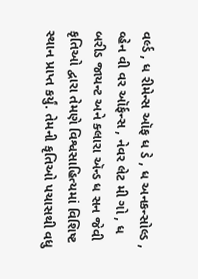વર્લ્ડ , ધ રીમેન્સ ઑફ ધ ડે , ધ અનકન્સોલ્ડ , વ્હેન વી વર ઑર્ફન્સ , નેવર લેટ મી ગો , ધ બરીડ જાયન્ટ અને ક્લારા ઍન્ડ ધ સન જેવી કૃતિઓ દ્વારા તેમણે વિશ્વસાહિત્યમાં વિશિષ્ટ સ્થાન પ્રાપ્ત કર્યું. તેમની કૃતિઓ પચાસથી વધુ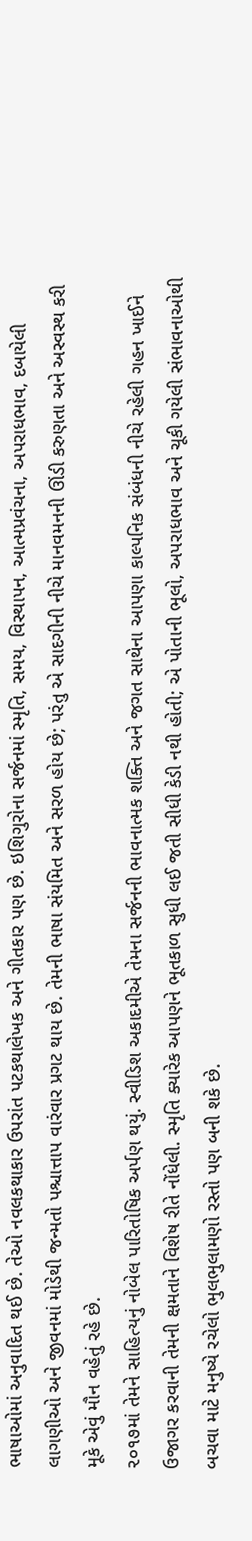ભાષાઓમાં અનુવાદિત થઈ છે. તેઓ નવલકથાકાર ઉપરાંત પટકથાલેખક અને ગીતકાર પણ છે. ઇશિગુરોના સર્જનમાં સ્મૃતિ, સમય, વિસ્થાપન, આત્મપ્રવંચના, અપરાધભાવ, દબાયેલી લાગણીઓ અને જીવનમાં મોડેથી જન્મતો પશ્ચાત્તાપ વારંવાર પ્રગટ થાય છે. તેમની ભાષા સંયમિત અને સરળ હોય છે; પરંતુ એ સાદગીની નીચે માનવમનની ઊંડી કરુણતા અને અસ્વસ્થ કરી મૂકે એવું મૌન વહેતું રહે છે.
૨૦૧૭માં તેમને સાહિત્યનું નોબેલ પારિતોષિક અર્પણ થયું. સ્વીડિશ અકાદમીએ તેમના સર્જનની ભાવનાત્મક શક્તિ અને જગત સાથેના આપણા કાલ્પનિક સંબંધની નીચે રહેલી ગહન ખાઈને ઉજાગર કરવાની તેમની ક્ષમતાને વિશેષ રીતે નોંધેલી. સ્મૃતિ ક્યારેક આપણને ભૂતકાળ સુધી લઈ જતી સીધી કેડી નથી હોતી; એ પોતાની ભૂલો, અપરાધભાવ અને ચૂકી ગયેલી સંભાવનાઓથી બચવા માટે મનુષ્યે રચેલો ભુલભુલામણો રસ્તો પણ બની શકે છે.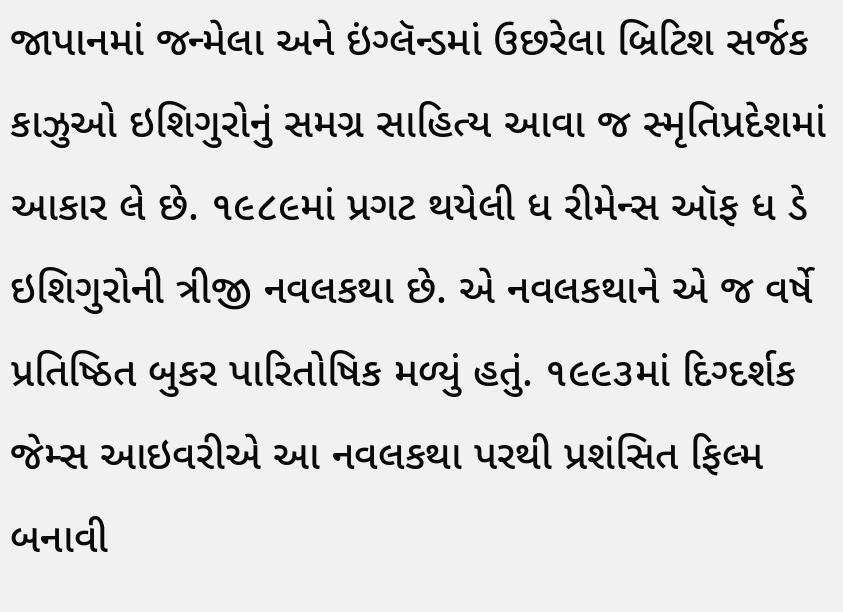જાપાનમાં જન્મેલા અને ઇંગ્લૅન્ડમાં ઉછરેલા બ્રિટિશ સર્જક કાઝુઓ ઇશિગુરોનું સમગ્ર સાહિત્ય આવા જ સ્મૃતિપ્રદેશમાં આકાર લે છે. ૧૯૮૯માં પ્રગટ થયેલી ધ રીમેન્સ ઑફ ધ ડે ઇશિગુરોની ત્રીજી નવલકથા છે. એ નવલકથાને એ જ વર્ષે પ્રતિષ્ઠિત બુકર પારિતોષિક મળ્યું હતું. ૧૯૯૩માં દિગ્દર્શક જેમ્સ આઇવરીએ આ નવલકથા પરથી પ્રશંસિત ફિલ્મ બનાવી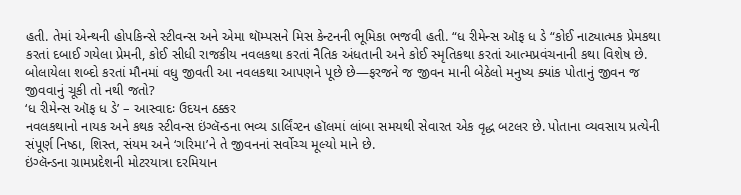હતી. તેમાં એન્થની હોપકિન્સે સ્ટીવન્સ અને એમા થૉમ્પસને મિસ કેન્ટનની ભૂમિકા ભજવી હતી. “ધ રીમેન્સ ઑફ ધ ડે “કોઈ નાટ્યાત્મક પ્રેમકથા કરતાં દબાઈ ગયેલા પ્રેમની, કોઈ સીધી રાજકીય નવલકથા કરતાં નૈતિક અંધતાની અને કોઈ સ્મૃતિકથા કરતાં આત્મપ્રવંચનાની કથા વિશેષ છે. બોલાયેલા શબ્દો કરતાં મૌનમાં વધુ જીવતી આ નવલકથા આપણને પૂછે છે—ફરજને જ જીવન માની બેઠેલો મનુષ્ય ક્યાંક પોતાનું જીવન જ જીવવાનું ચૂકી તો નથી જતો?
‘ધ રીમેન્સ ઑફ ધ ડે’ – આસ્વાદઃ ઉદયન ઠક્કર
નવલકથાનો નાયક અને કથક સ્ટીવન્સ ઇંગ્લૅન્ડના ભવ્ય ડાર્લિંગ્ટન હૉલમાં લાંબા સમયથી સેવારત એક વૃદ્ધ બટલર છે. પોતાના વ્યવસાય પ્રત્યેની સંપૂર્ણ નિષ્ઠા, શિસ્ત, સંયમ અને ‘ગરિમા’ને તે જીવનનાં સર્વોચ્ચ મૂલ્યો માને છે.
ઇંગ્લૅન્ડના ગ્રામપ્રદેશની મોટરયાત્રા દરમિયાન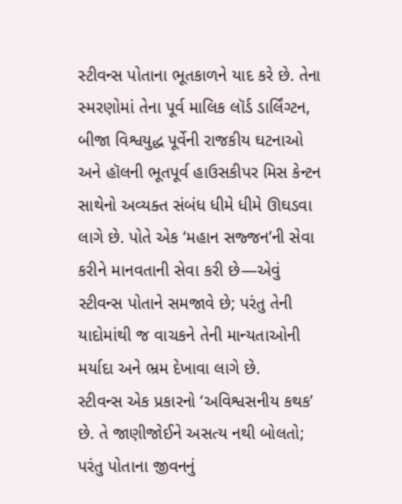સ્ટીવન્સ પોતાના ભૂતકાળને યાદ કરે છે. તેના સ્મરણોમાં તેના પૂર્વ માલિક લૉર્ડ ડાર્લિંગ્ટન, બીજા વિશ્વયુદ્ધ પૂર્વેની રાજકીય ઘટનાઓ અને હૉલની ભૂતપૂર્વ હાઉસકીપર મિસ કેન્ટન સાથેનો અવ્યક્ત સંબંધ ધીમે ધીમે ઊઘડવા લાગે છે. પોતે એક ‘મહાન સજ્જન’ની સેવા કરીને માનવતાની સેવા કરી છે—એવું સ્ટીવન્સ પોતાને સમજાવે છે; પરંતુ તેની યાદોમાંથી જ વાચકને તેની માન્યતાઓની મર્યાદા અને ભ્રમ દેખાવા લાગે છે.
સ્ટીવન્સ એક પ્રકારનો ‘અવિશ્વસનીય કથક’ છે. તે જાણીજોઈને અસત્ય નથી બોલતો; પરંતુ પોતાના જીવનનું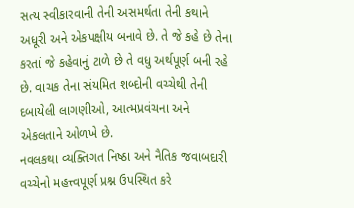સત્ય સ્વીકારવાની તેની અસમર્થતા તેની કથાને અધૂરી અને એકપક્ષીય બનાવે છે. તે જે કહે છે તેના કરતાં જે કહેવાનું ટાળે છે તે વધુ અર્થપૂર્ણ બની રહે છે. વાચક તેના સંયમિત શબ્દોની વચ્ચેથી તેની દબાયેલી લાગણીઓ, આત્મપ્રવંચના અને એકલતાને ઓળખે છે.
નવલકથા વ્યક્તિગત નિષ્ઠા અને નૈતિક જવાબદારી વચ્ચેનો મહત્ત્વપૂર્ણ પ્રશ્ન ઉપસ્થિત કરે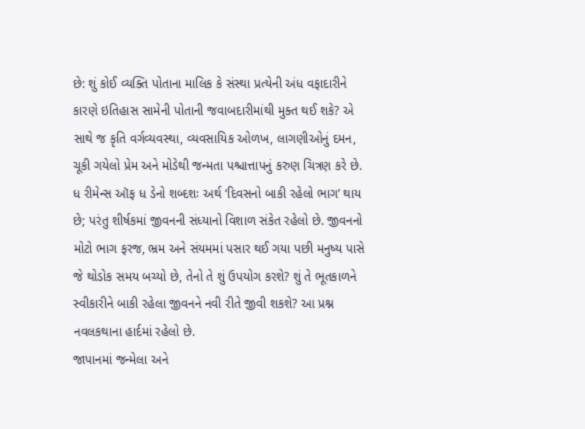છે: શું કોઈ વ્યક્તિ પોતાના માલિક કે સંસ્થા પ્રત્યેની અંધ વફાદારીને કારણે ઇતિહાસ સામેની પોતાની જવાબદારીમાંથી મુક્ત થઈ શકે? એ સાથે જ કૃતિ વર્ગવ્યવસ્થા, વ્યવસાયિક ઓળખ, લાગણીઓનું દમન, ચૂકી ગયેલો પ્રેમ અને મોડેથી જન્મતા પશ્ચાત્તાપનું કરુણ ચિત્રણ કરે છે.
ધ રીમેન્સ ઑફ ધ ડેનો શબ્દશઃ અર્થ ‘દિવસનો બાકી રહેલો ભાગ’ થાય છે; પરંતુ શીર્ષકમાં જીવનની સંધ્યાનો વિશાળ સંકેત રહેલો છે. જીવનનો મોટો ભાગ ફરજ, ભ્રમ અને સંયમમાં પસાર થઈ ગયા પછી મનુષ્ય પાસે જે થોડોક સમય બચ્યો છે, તેનો તે શું ઉપયોગ કરશે? શું તે ભૂતકાળને સ્વીકારીને બાકી રહેલા જીવનને નવી રીતે જીવી શકશે? આ પ્રશ્ન નવલકથાના હાર્દમાં રહેલો છે.
જાપાનમાં જન્મેલા અને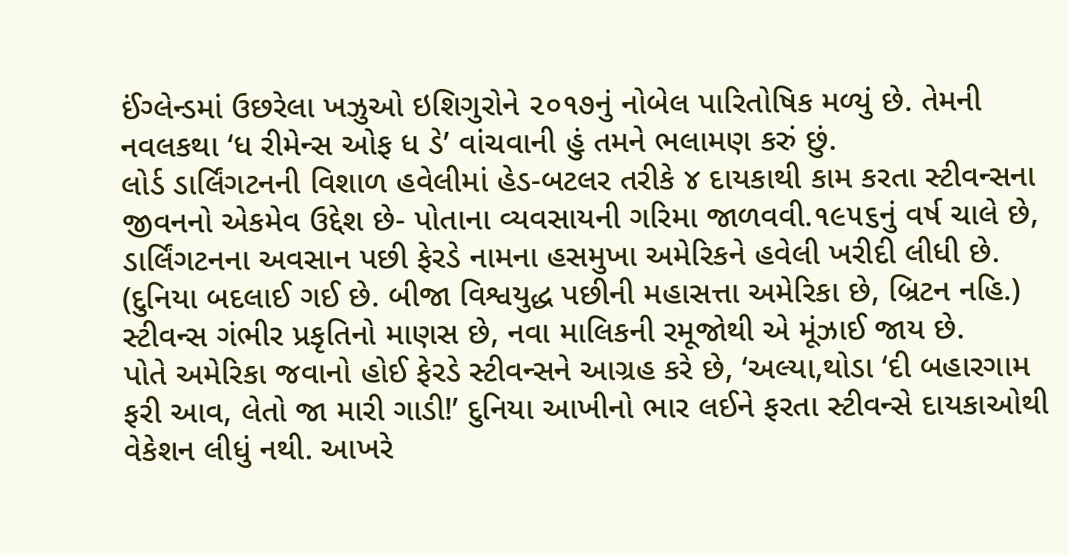ઈંગ્લેન્ડમાં ઉછરેલા ખઝુઓ ઇશિગુરોને ૨૦૧૭નું નોબેલ પારિતોષિક મળ્યું છે. તેમની નવલકથા ‘ધ રીમેન્સ ઓફ ધ ડે’ વાંચવાની હું તમને ભલામણ કરું છું.
લોર્ડ ડાર્લિંગટનની વિશાળ હવેલીમાં હેડ-બટલર તરીકે ૪ દાયકાથી કામ કરતા સ્ટીવન્સના જીવનનો એકમેવ ઉદ્દેશ છે- પોતાના વ્યવસાયની ગરિમા જાળવવી.૧૯૫૬નું વર્ષ ચાલે છે, ડાર્લિંગટનના અવસાન પછી ફેરડે નામના હસમુખા અમેરિકને હવેલી ખરીદી લીધી છે. (દુનિયા બદલાઈ ગઈ છે. બીજા વિશ્વયુદ્ધ પછીની મહાસત્તા અમેરિકા છે, બ્રિટન નહિ.) સ્ટીવન્સ ગંભીર પ્રકૃતિનો માણસ છે, નવા માલિકની રમૂજોથી એ મૂંઝાઈ જાય છે.
પોતે અમેરિકા જવાનો હોઈ ફેરડે સ્ટીવન્સને આગ્રહ કરે છે, ‘અલ્યા,થોડા ‘દી બહારગામ ફરી આવ, લેતો જા મારી ગાડી!’ દુનિયા આખીનો ભાર લઈને ફરતા સ્ટીવન્સે દાયકાઓથી વેકેશન લીધું નથી. આખરે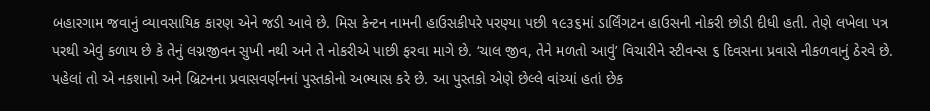બહારગામ જવાનું વ્યાવસાયિક કારણ એને જડી આવે છે. મિસ કેન્ટન નામની હાઉસકીપરે પરણ્યા પછી ૧૯૩૬માં ડાર્લિંગટન હાઉસની નોકરી છોડી દીધી હતી. તેણે લખેલા પત્ર પરથી એવું કળાય છે કે તેનું લગ્નજીવન સુખી નથી અને તે નોકરીએ પાછી ફરવા માગે છે. ‘ચાલ જીવ, તેને મળતો આવું’ વિચારીને સ્ટીવન્સ ૬ દિવસના પ્રવાસે નીકળવાનું ઠેરવે છે. પહેલાં તો એ નકશાનો અને બ્રિટનના પ્રવાસવર્ણનનાં પુસ્તકોનો અભ્યાસ કરે છે. આ પુસ્તકો એણે છેલ્લે વાંચ્યાં હતાં છેક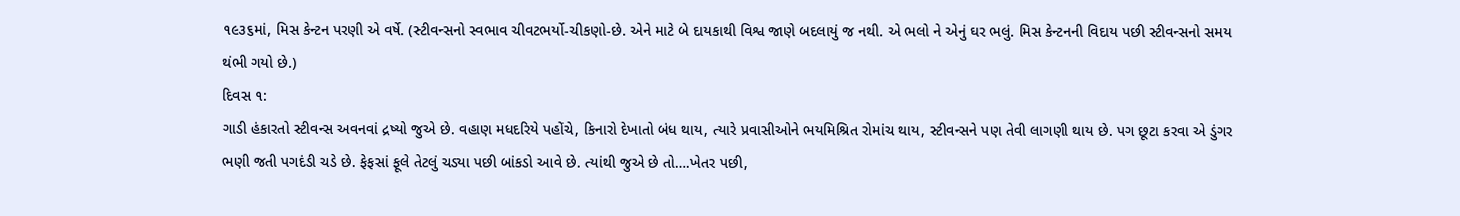૧૯૩૬માં, મિસ કેન્ટન પરણી એ વર્ષે. (સ્ટીવન્સનો સ્વભાવ ચીવટભર્યો-ચીકણો-છે. એને માટે બે દાયકાથી વિશ્વ જાણે બદલાયું જ નથી. એ ભલો ને એનું ઘર ભલું. મિસ કેન્ટનની વિદાય પછી સ્ટીવન્સનો સમય થંભી ગયો છે.)
દિવસ ૧:
ગાડી હંકારતો સ્ટીવન્સ અવનવાં દ્રષ્યો જુએ છે. વહાણ મધદરિયે પહોંચે, કિનારો દેખાતો બંધ થાય, ત્યારે પ્રવાસીઓને ભયમિશ્રિત રોમાંચ થાય, સ્ટીવન્સને પણ તેવી લાગણી થાય છે. પગ છૂટા કરવા એ ડુંગર ભણી જતી પગદંડી ચડે છે. ફેફસાં ફૂલે તેટલું ચડ્યા પછી બાંકડો આવે છે. ત્યાંથી જુએ છે તો….ખેતર પછી,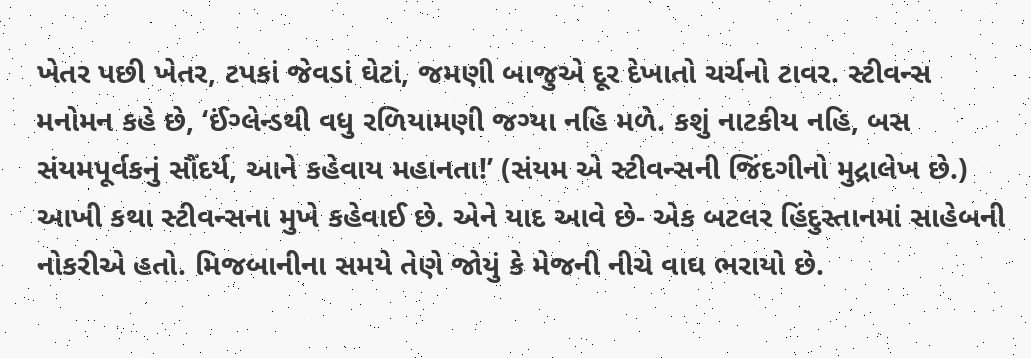ખેતર પછી ખેતર, ટપકાં જેવડાં ઘેટાં, જમણી બાજુએ દૂર દેખાતો ચર્ચનો ટાવર. સ્ટીવન્સ મનોમન કહે છે, ‘ઈંગ્લેન્ડથી વધુ રળિયામણી જગ્યા નહિ મળે. કશું નાટકીય નહિ, બસ સંયમપૂર્વકનું સૌંદર્ય, આને કહેવાય મહાનતા!’ (સંયમ એ સ્ટીવન્સની જિંદગીનો મુદ્રાલેખ છે.) આખી કથા સ્ટીવન્સના મુખે કહેવાઈ છે. એને યાદ આવે છે- એક બટલર હિંદુસ્તાનમાં સાહેબની નોકરીએ હતો. મિજબાનીના સમયે તેણે જોયું કે મેજની નીચે વાઘ ભરાયો છે.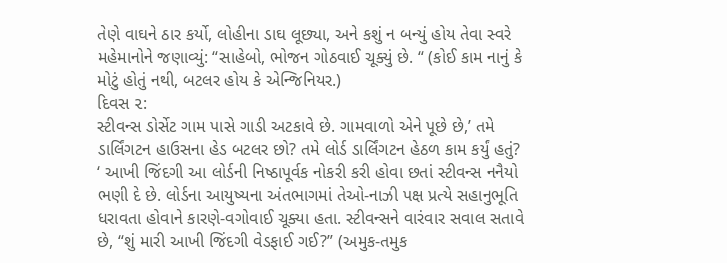તેણે વાઘને ઠાર કર્યો, લોહીના ડાઘ લૂછ્યા, અને કશું ન બન્યું હોય તેવા સ્વરે મહેમાનોને જણાવ્યું: “સાહેબો, ભોજન ગોઠવાઈ ચૂક્યું છે. “ (કોઈ કામ નાનું કે મોટું હોતું નથી, બટલર હોય કે એન્જિનિયર.)
દિવસ ૨:
સ્ટીવન્સ ડોર્સેટ ગામ પાસે ગાડી અટકાવે છે. ગામવાળો એને પૂછે છે,’ તમે ડાર્લિંગટન હાઉસના હેડ બટલર છો? તમે લોર્ડ ડાર્લિંગટન હેઠળ કામ કર્યું હતું? ‘ આખી જિંદગી આ લોર્ડની નિષ્ઠાપૂર્વક નોકરી કરી હોવા છતાં સ્ટીવન્સ નનૈયો ભણી દે છે. લોર્ડના આયુષ્યના અંતભાગમાં તેઓ-નાઝી પક્ષ પ્રત્યે સહાનુભૂતિ ધરાવતા હોવાને કારણે-વગોવાઈ ચૂક્યા હતા. સ્ટીવન્સને વારંવાર સવાલ સતાવે છે, “શું મારી આખી જિંદગી વેડફાઈ ગઈ?” (અમુક-તમુક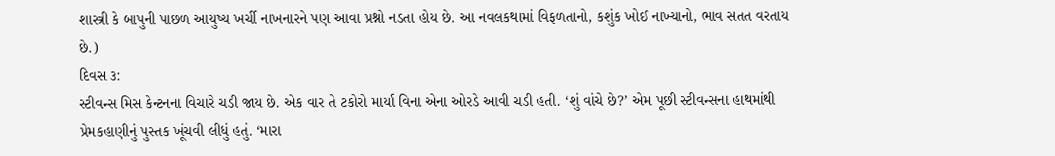શાસ્ત્રી કે બાપુની પાછળ આયુષ્ય ખર્ચી નાખનારને પણ આવા પ્રશ્નો નડતા હોય છે. આ નવલકથામાં વિફળતાનો, કશુંક ખોઈ નાખ્યાનો, ભાવ સતત વરતાય છે.)
દિવસ ૩:
સ્ટીવન્સ મિસ કેન્ટનના વિચારે ચડી જાય છે. એક વાર તે ટકોરો માર્યા વિના એના ઓરડે આવી ચડી હતી. ‘શું વાંચે છે?’ એમ પૂછી સ્ટીવન્સના હાથમાંથી પ્રેમકહાણીનું પુસ્તક ખૂંચવી લીધું હતું. ‘મારા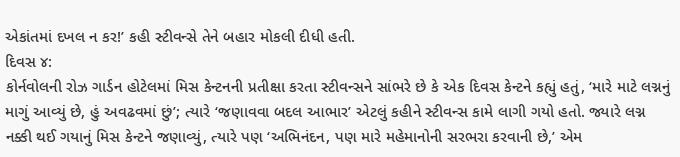એકાંતમાં દખલ ન કર!’ કહી સ્ટીવન્સે તેને બહાર મોકલી દીધી હતી.
દિવસ ૪:
કોર્નવોલની રોઝ ગાર્ડન હોટેલમાં મિસ કેન્ટનની પ્રતીક્ષા કરતા સ્ટીવન્સને સાંભરે છે કે એક દિવસ કેન્ટને કહ્યું હતું, ‘મારે માટે લગ્નનું માગું આવ્યું છે, હું અવઢવમાં છું’; ત્યારે ‘જણાવવા બદલ આભાર’ એટલું કહીને સ્ટીવન્સ કામે લાગી ગયો હતો. જ્યારે લગ્ન નક્કી થઈ ગયાનું મિસ કેન્ટને જણાવ્યું, ત્યારે પણ ‘અભિનંદન, પણ મારે મહેમાનોની સરભરા કરવાની છે,’ એમ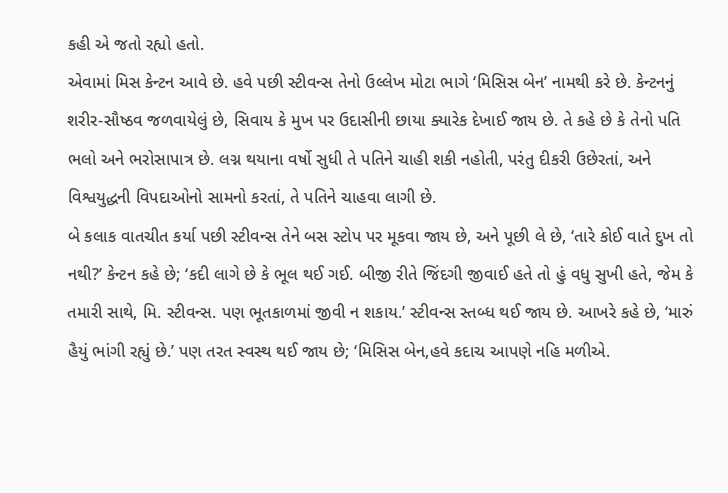કહી એ જતો રહ્યો હતો.
એવામાં મિસ કેન્ટન આવે છે. હવે પછી સ્ટીવન્સ તેનો ઉલ્લેખ મોટા ભાગે ‘મિસિસ બેન’ નામથી કરે છે. કેન્ટનનું શરીર-સૌષ્ઠવ જળવાયેલું છે, સિવાય કે મુખ પર ઉદાસીની છાયા ક્યારેક દેખાઈ જાય છે. તે કહે છે કે તેનો પતિ ભલો અને ભરોસાપાત્ર છે. લગ્ન થયાના વર્ષો સુધી તે પતિને ચાહી શકી નહોતી, પરંતુ દીકરી ઉછેરતાં, અને વિશ્વયુદ્ધની વિપદાઓનો સામનો કરતાં, તે પતિને ચાહવા લાગી છે.
બે કલાક વાતચીત કર્યા પછી સ્ટીવન્સ તેને બસ સ્ટોપ પર મૂકવા જાય છે, અને પૂછી લે છે, ‘તારે કોઈ વાતે દુખ તો નથી?’ કેન્ટન કહે છે; ‘કદી લાગે છે કે ભૂલ થઈ ગઈ. બીજી રીતે જિંદગી જીવાઈ હતે તો હું વધુ સુખી હતે, જેમ કે તમારી સાથે, મિ. સ્ટીવન્સ. પણ ભૂતકાળમાં જીવી ન શકાય.’ સ્ટીવન્સ સ્તબ્ધ થઈ જાય છે. આખરે કહે છે, ‘મારું હૈયું ભાંગી રહ્યું છે.’ પણ તરત સ્વસ્થ થઈ જાય છે; ‘મિસિસ બેન,હવે કદાચ આપણે નહિ મળીએ.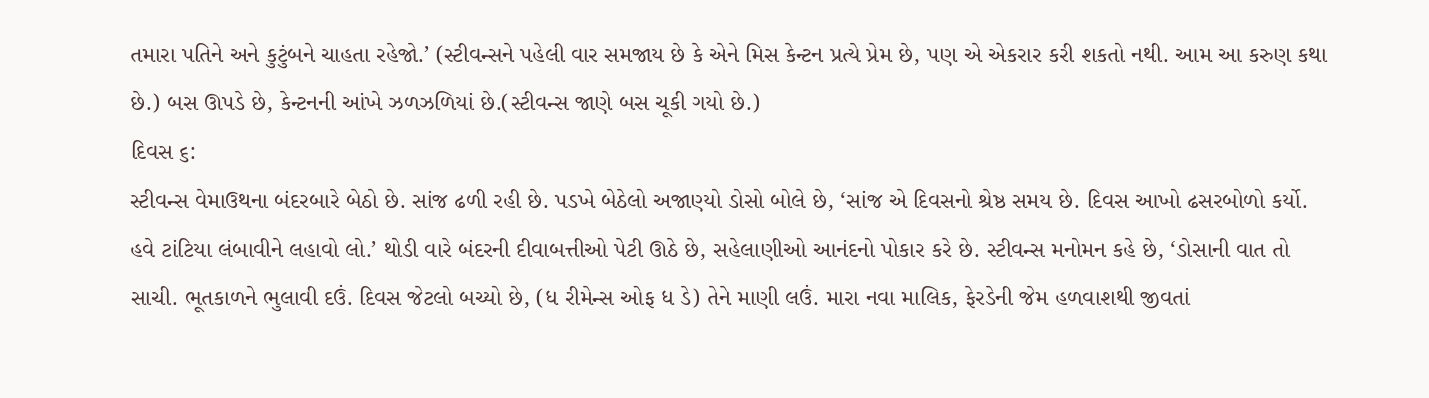તમારા પતિને અને કુટુંબને ચાહતા રહેજો.’ (સ્ટીવન્સને પહેલી વાર સમજાય છે કે એને મિસ કેન્ટન પ્રત્યે પ્રેમ છે, પણ એ એકરાર કરી શકતો નથી. આમ આ કરુણ કથા છે.) બસ ઊપડે છે, કેન્ટનની આંખે ઝળઝળિયાં છે.(સ્ટીવન્સ જાણે બસ ચૂકી ગયો છે.)
દિવસ ૬:
સ્ટીવન્સ વેમાઉથના બંદરબારે બેઠો છે. સાંજ ઢળી રહી છે. પડખે બેઠેલો અજાણ્યો ડોસો બોલે છે, ‘સાંજ એ દિવસનો શ્રેષ્ઠ સમય છે. દિવસ આખો ઢસરબોળો કર્યો. હવે ટાંટિયા લંબાવીને લહાવો લો.’ થોડી વારે બંદરની દીવાબત્તીઓ પેટી ઊઠે છે, સહેલાણીઓ આનંદનો પોકાર કરે છે. સ્ટીવન્સ મનોમન કહે છે, ‘ડોસાની વાત તો સાચી. ભૂતકાળને ભુલાવી દઉં. દિવસ જેટલો બચ્યો છે, (ધ રીમેન્સ ઓફ ધ ડે) તેને માણી લઉં. મારા નવા માલિક, ફેરડેની જેમ હળવાશથી જીવતાં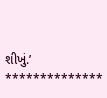શીખું.’
**************